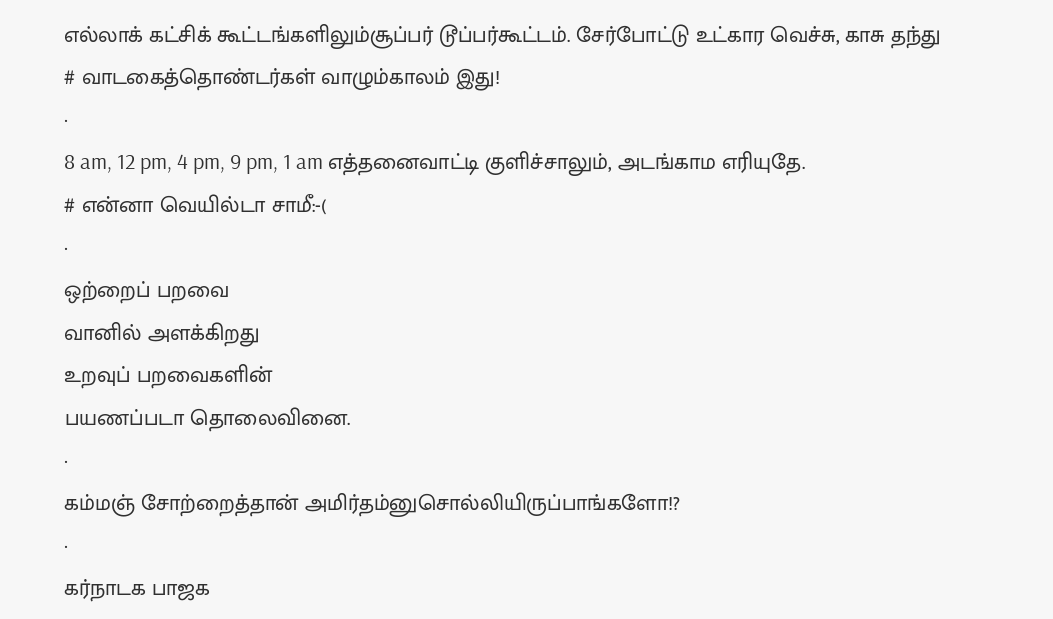எல்லாக் கட்சிக் கூட்டங்களிலும்சூப்பர் டூப்பர்கூட்டம். சேர்போட்டு உட்கார வெச்சு, காசு தந்து
# வாடகைத்தொண்டர்கள் வாழும்காலம் இது!
·
8 am, 12 pm, 4 pm, 9 pm, 1 am எத்தனைவாட்டி குளிச்சாலும், அடங்காம எரியுதே.
# என்னா வெயில்டா சாமீ:-(
·
ஒற்றைப் பறவை
வானில் அளக்கிறது
உறவுப் பறவைகளின்
பயணப்படா தொலைவினை.
·
கம்மஞ் சோற்றைத்தான் அமிர்தம்னுசொல்லியிருப்பாங்களோ!?
·
கர்நாடக பாஜக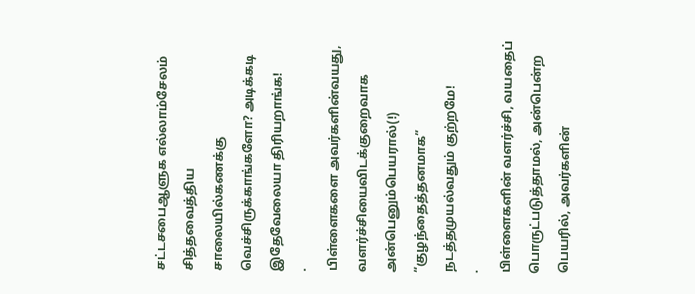சட்டசபைஆளுக எல்லாம்சேலம் சித்தவைத்திய சாலையில்கணக்கு வெச்சிருக்காங்களோ? அடிக்கடி இதேவேலையா திரியறாங்க!
·
பிள்ளைகளை அவர்களின்வயது, வளர்ச்சியைவிடக்குறைவாக அன்பெனும்பெயரால்(!) “குழந்தைத்தனமாக” நடத்தமுயல்வதும் குற்றமே!
·
பிள்ளைகளின் வளர்ச்சி, வயதைப் பொருட்படுத்தாமல், அன்பென்ற பெயரில், அவர்களின்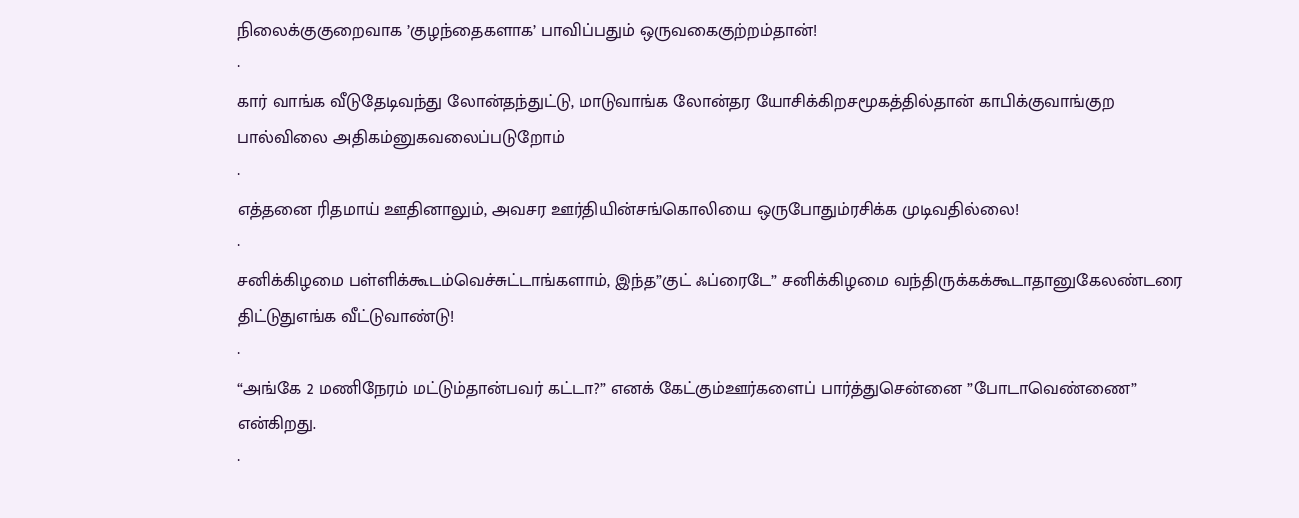நிலைக்குகுறைவாக ’குழந்தைகளாக’ பாவிப்பதும் ஒருவகைகுற்றம்தான்!
·
கார் வாங்க வீடுதேடிவந்து லோன்தந்துட்டு, மாடுவாங்க லோன்தர யோசிக்கிறசமூகத்தில்தான் காபிக்குவாங்குற பால்விலை அதிகம்னுகவலைப்படுறோம்
·
எத்தனை ரிதமாய் ஊதினாலும், அவசர ஊர்தியின்சங்கொலியை ஒருபோதும்ரசிக்க முடிவதில்லை!
·
சனிக்கிழமை பள்ளிக்கூடம்வெச்சுட்டாங்களாம், இந்த”குட் ஃப்ரைடே” சனிக்கிழமை வந்திருக்கக்கூடாதானுகேலண்டரை திட்டுதுஎங்க வீட்டுவாண்டு!
·
“அங்கே 2 மணிநேரம் மட்டும்தான்பவர் கட்டா?” எனக் கேட்கும்ஊர்களைப் பார்த்துசென்னை ”போடாவெண்ணை” என்கிறது.
·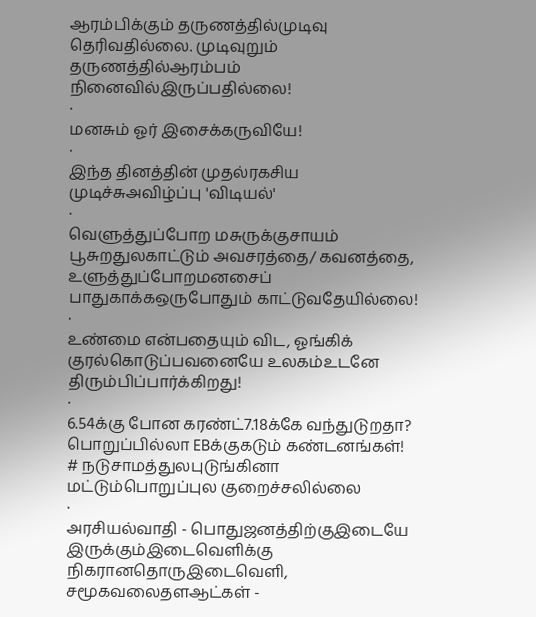ஆரம்பிக்கும் தருணத்தில்முடிவு தெரிவதில்லை. முடிவுறும் தருணத்தில்ஆரம்பம் நினைவில்இருப்பதில்லை!
·
மனசும் ஓர் இசைக்கருவியே!
·
இந்த தினத்தின் முதல்ரகசிய முடிச்சுஅவிழ்ப்பு 'விடியல்'
·
வெளுத்துப்போற மசுருக்குசாயம் பூசுறதுலகாட்டும் அவசரத்தை/ கவனத்தை, உளுத்துப்போறமனசைப் பாதுகாக்கஒருபோதும் காட்டுவதேயில்லை!
·
உண்மை என்பதையும் விட, ஓங்கிக் குரல்கொடுப்பவனையே உலகம்உடனே திரும்பிப்பார்க்கிறது!
·
6.54க்கு போன கரண்ட்7.18க்கே வந்துடுறதா? பொறுப்பில்லா EBக்குகடும் கண்டனங்கள்!
# நடுசாமத்துலபுடுங்கினா மட்டும்பொறுப்புல குறைச்சலில்லை
·
அரசியல்வாதி - பொதுஜனத்திற்குஇடையே இருக்கும்இடைவெளிக்கு நிகரானதொருஇடைவெளி, சமூகவலைதளஆட்கள் -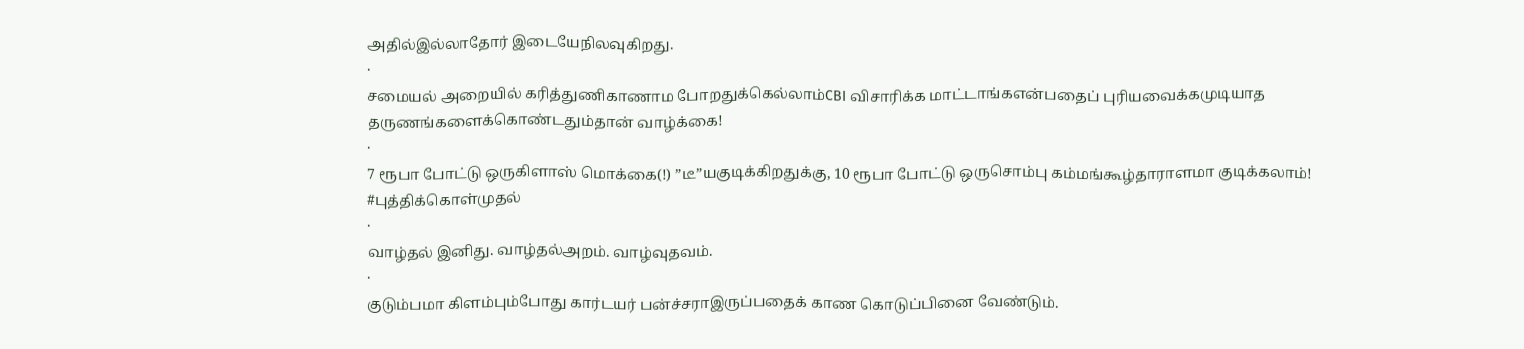அதில்இல்லாதோர் இடையேநிலவுகிறது.
·
சமையல் அறையில் கரித்துணிகாணாம போறதுக்கெல்லாம்CBI விசாரிக்க மாட்டாங்கஎன்பதைப் புரியவைக்கமுடியாத தருணங்களைக்கொண்டதும்தான் வாழ்க்கை!
·
7 ரூபா போட்டு ஒருகிளாஸ் மொக்கை(!) ”டீ”யகுடிக்கிறதுக்கு, 10 ரூபா போட்டு ஒருசொம்பு கம்மங்கூழ்தாராளமா குடிக்கலாம்!
#புத்திக்கொள்முதல்
·
வாழ்தல் இனிது. வாழ்தல்அறம். வாழ்வுதவம்.
·
குடும்பமா கிளம்பும்போது கார்டயர் பன்ச்சராஇருப்பதைக் காண கொடுப்பினை வேண்டும்.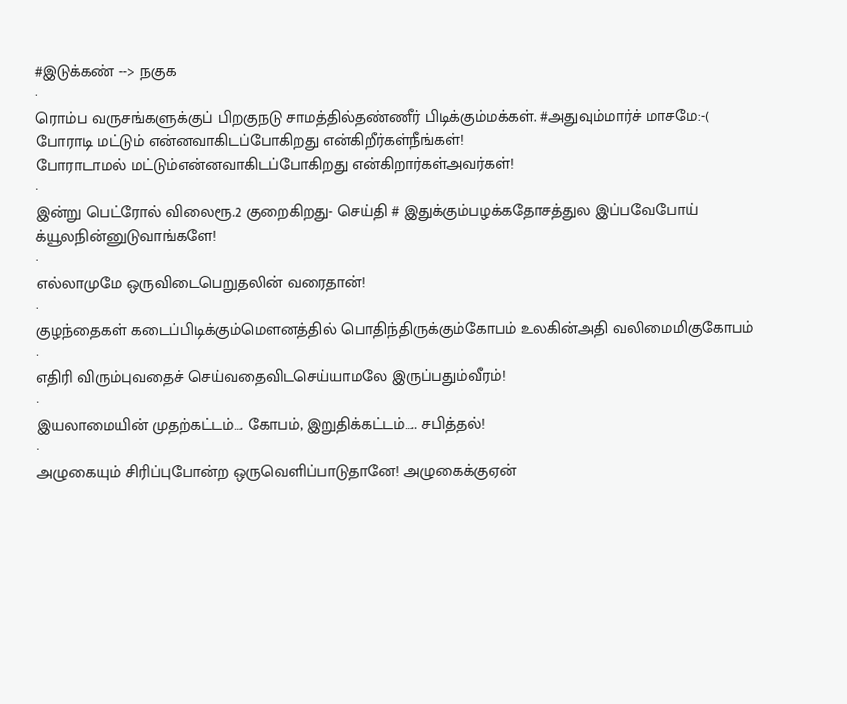#இடுக்கண் --> நகுக
·
ரொம்ப வருசங்களுக்குப் பிறகுநடு சாமத்தில்தண்ணீர் பிடிக்கும்மக்கள். #அதுவும்மார்ச் மாசமே:-(
போராடி மட்டும் என்னவாகிடப்போகிறது என்கிறீர்கள்நீங்கள்!
போராடாமல் மட்டும்என்னவாகிடப்போகிறது என்கிறார்கள்அவர்கள்!
·
இன்று பெட்ரோல் விலைரூ.2 குறைகிறது- செய்தி # இதுக்கும்பழக்கதோசத்துல இப்பவேபோய் க்யூலநின்னுடுவாங்களே!
·
எல்லாமுமே ஒருவிடைபெறுதலின் வரைதான்!
·
குழந்தைகள் கடைப்பிடிக்கும்மௌனத்தில் பொதிந்திருக்கும்கோபம் உலகின்அதி வலிமைமிகுகோபம்
·
எதிரி விரும்புவதைச் செய்வதைவிடசெய்யாமலே இருப்பதும்வீரம்!
·
இயலாமையின் முதற்கட்டம்…. கோபம், இறுதிக்கட்டம்….. சபித்தல்!
·
அழுகையும் சிரிப்புபோன்ற ஒருவெளிப்பாடுதானே! அழுகைக்குஏன்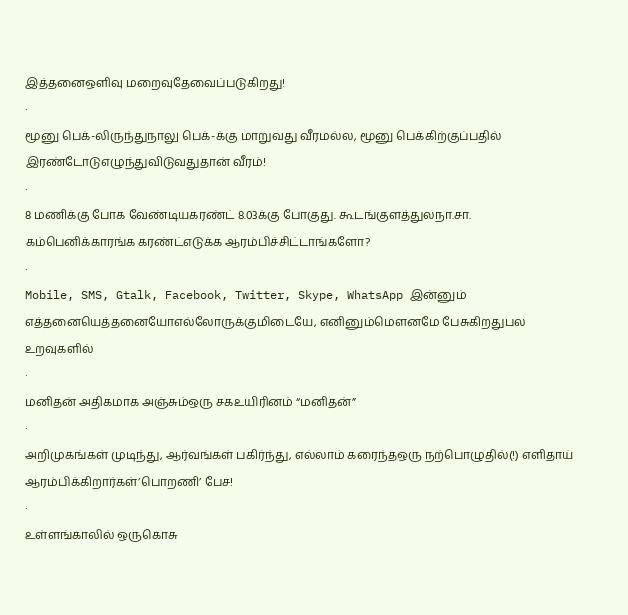இத்தனைஒளிவு மறைவுதேவைப்படுகிறது!
·
மூனு பெக்-லிருந்துநாலு பெக்-க்கு மாறுவது வீரமல்ல, மூனு பெக்கிற்குப்பதில் இரண்டோடுஎழுந்துவிடுவதுதான் வீரம்!
·
8 மணிக்கு போக வேண்டியகரண்ட் 8.03க்கு போகுது. கூடங்குளத்துலநா.சா. கம்பெனிக்காரங்க கரண்ட்எடுக்க ஆரம்பிச்சிட்டாங்களோ?
·
Mobile, SMS, Gtalk, Facebook, Twitter, Skype, WhatsApp இன்னும் எத்தனையெத்தனையோஎல்லோருக்குமிடையே, எனினும்மௌனமே பேசுகிறதுபல உறவுகளில்
·
மனிதன் அதிகமாக அஞ்சும்ஒரு சகஉயிரினம் “மனிதன்”
·
அறிமுகங்கள் முடிந்து, ஆர்வங்கள் பகிர்ந்து, எல்லாம் கரைந்தஒரு நற்பொழுதில்(!) எளிதாய் ஆரம்பிக்கிறார்கள்’பொறணி’ பேச!
·
உள்ளங்காலில் ஒருகொசு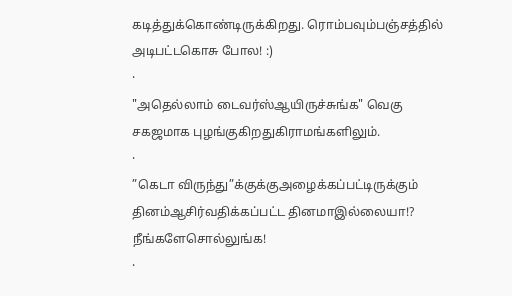கடித்துக்கொண்டிருக்கிறது. ரொம்பவும்பஞ்சத்தில் அடிபட்டகொசு போல! :)
·
"அதெல்லாம் டைவர்ஸ்ஆயிருச்சுங்க" வெகு சகஜமாக புழங்குகிறதுகிராமங்களிலும்.
·
”கெடா விருந்து”க்குக்குஅழைக்கப்பட்டிருக்கும் தினம்ஆசிர்வதிக்கப்பட்ட தினமாஇல்லையா!? நீங்களேசொல்லுங்க!
·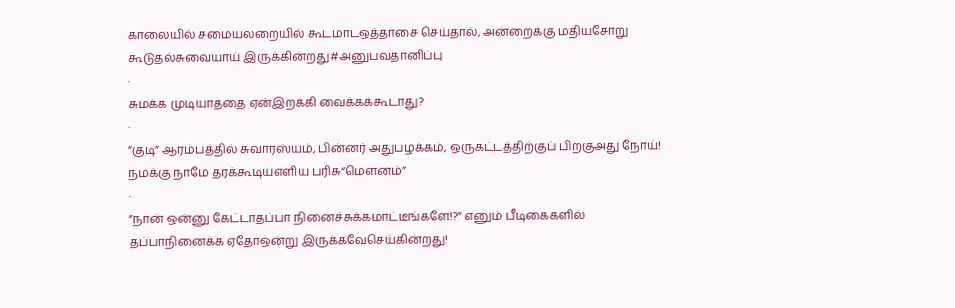காலையில் சமையலறையில் கூடமாடஒத்தாசை செய்தால், அன்றைக்கு மதியசோறு கூடுதல்சுவையாய் இருக்கின்றது#அனுபவதானிப்பு
·
சுமக்க முடியாததை ஏன்இறக்கி வைக்கக்கூடாது?
·
”குடி” ஆரம்பத்தில் சுவாரஸ்யம், பின்னர் அதுபழக்கம், ஒருகட்டத்திற்குப் பிறகுஅது நோய்!
நமக்கு நாமே தரக்கூடியஎளிய பரிசு“மௌனம்”
·
”நான் ஒன்னு கேட்டாதப்பா நினைச்சுக்கமாட்டீங்களே!?” எனும் பீடிகைகளில் தப்பாநினைக்க ஏதோஒன்று இருக்கவேசெய்கின்றது!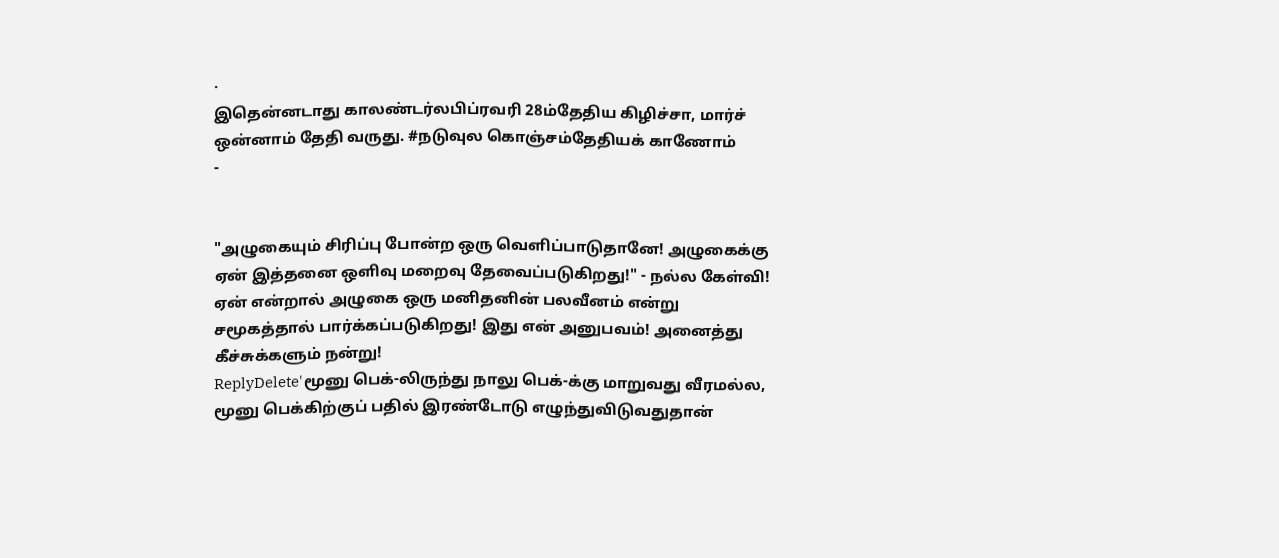·
இதென்னடாது காலண்டர்லபிப்ரவரி 28ம்தேதிய கிழிச்சா, மார்ச் ஒன்னாம் தேதி வருது. #நடுவுல கொஞ்சம்தேதியக் காணோம்
-


"அழுகையும் சிரிப்பு போன்ற ஒரு வெளிப்பாடுதானே! அழுகைக்கு ஏன் இத்தனை ஒளிவு மறைவு தேவைப்படுகிறது!" - நல்ல கேள்வி! ஏன் என்றால் அழுகை ஒரு மனிதனின் பலவீனம் என்று சமூகத்தால் பார்க்கப்படுகிறது! இது என் அனுபவம்! அனைத்து கீச்சுக்களும் நன்று!
ReplyDelete'மூனு பெக்-லிருந்து நாலு பெக்-க்கு மாறுவது வீரமல்ல, மூனு பெக்கிற்குப் பதில் இரண்டோடு எழுந்துவிடுவதுதான்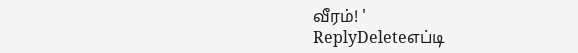வீரம்! '
ReplyDeleteஎப்டி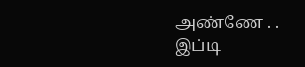அண்ணே . .
இப்டி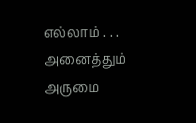எல்லாம் . . .
அனைத்தும் அருமை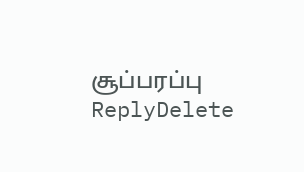சூப்பரப்பு
ReplyDelete